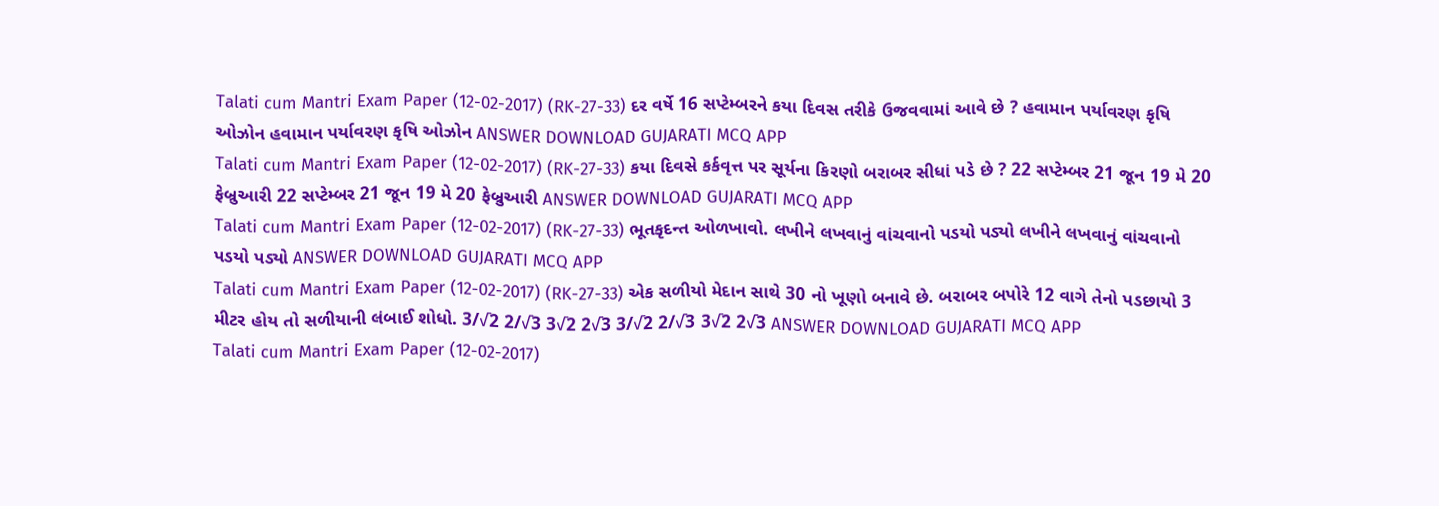Talati cum Mantri Exam Paper (12-02-2017) (RK-27-33) દર વર્ષે 16 સપ્ટેમ્બરને કયા દિવસ તરીકે ઉજવવામાં આવે છે ? હવામાન પર્યાવરણ કૃષિ ઓઝોન હવામાન પર્યાવરણ કૃષિ ઓઝોન ANSWER DOWNLOAD GUJARATI MCQ APP
Talati cum Mantri Exam Paper (12-02-2017) (RK-27-33) કયા દિવસે કર્કવૃત્ત પર સૂર્યના કિરણો બરાબર સીધાં પડે છે ? 22 સપ્ટેમ્બર 21 જૂન 19 મે 20 ફેબ્રુઆરી 22 સપ્ટેમ્બર 21 જૂન 19 મે 20 ફેબ્રુઆરી ANSWER DOWNLOAD GUJARATI MCQ APP
Talati cum Mantri Exam Paper (12-02-2017) (RK-27-33) ભૂતકૃદન્ત ઓળખાવો. લખીને લખવાનું વાંચવાનો પડયો પડ્યો લખીને લખવાનું વાંચવાનો પડયો પડ્યો ANSWER DOWNLOAD GUJARATI MCQ APP
Talati cum Mantri Exam Paper (12-02-2017) (RK-27-33) એક સળીયો મેદાન સાથે 30 નો ખૂણો બનાવે છે. બરાબર બપોરે 12 વાગે તેનો પડછાયો 3 મીટર હોય તો સળીયાની લંબાઈ શોધો. 3/√2 2/√3 3√2 2√3 3/√2 2/√3 3√2 2√3 ANSWER DOWNLOAD GUJARATI MCQ APP
Talati cum Mantri Exam Paper (12-02-2017)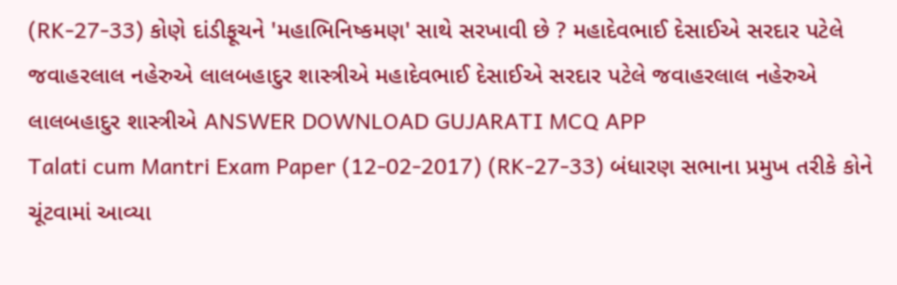(RK-27-33) કોણે દાંડીફૂચને 'મહાભિનિષ્કમણ' સાથે સરખાવી છે ? મહાદેવભાઈ દેસાઈએ સરદાર પટેલે જવાહરલાલ નહેરુએ લાલબહાદુર શાસ્ત્રીએ મહાદેવભાઈ દેસાઈએ સરદાર પટેલે જવાહરલાલ નહેરુએ લાલબહાદુર શાસ્ત્રીએ ANSWER DOWNLOAD GUJARATI MCQ APP
Talati cum Mantri Exam Paper (12-02-2017) (RK-27-33) બંધારણ સભાના પ્રમુખ તરીકે કોને ચૂંટવામાં આવ્યા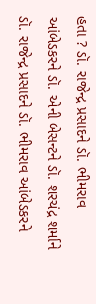હતા ? ડૉ. રાજેન્દ્ર પ્રસાદને ડૉ. ભીમરાવ આંબેડકરને ડૉ. એની બેસન્ટને ડૉ. શરચંદ્ર શર્માને ડૉ. રાજેન્દ્ર પ્રસાદને ડૉ. ભીમરાવ આંબેડકરને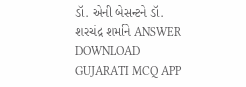ડૉ. એની બેસન્ટને ડૉ. શરચંદ્ર શર્માને ANSWER DOWNLOAD GUJARATI MCQ APP